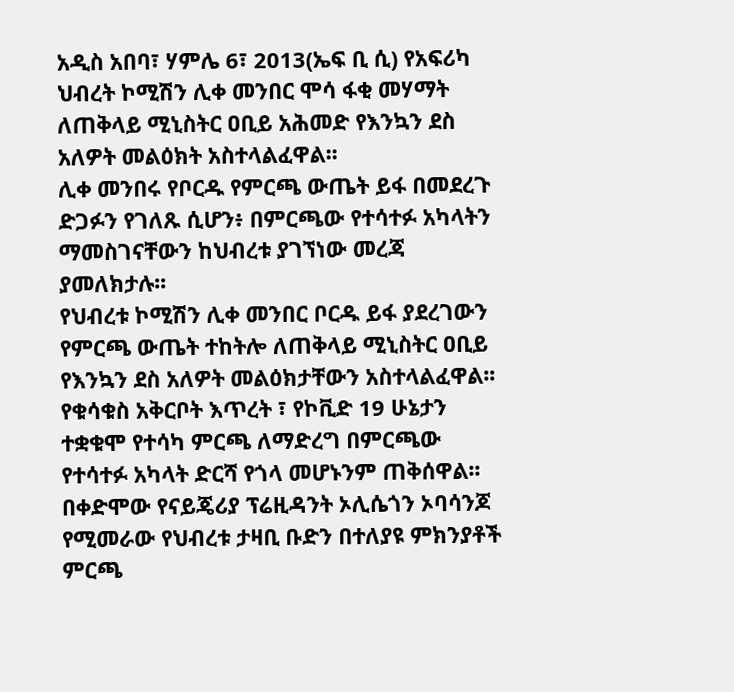አዲስ አበባ፣ ሃምሌ 6፣ 2013(ኤፍ ቢ ሲ) የአፍሪካ ህብረት ኮሚሽን ሊቀ መንበር ሞሳ ፋቂ መሃማት ለጠቅላይ ሚኒስትር ዐቢይ አሕመድ የእንኳን ደስ አለዎት መልዕክት አስተላልፈዋል፡፡
ሊቀ መንበሩ የቦርዱ የምርጫ ውጤት ይፋ በመደረጉ ድጋፉን የገለጹ ሲሆን፥ በምርጫው የተሳተፉ አካላትን ማመስገናቸውን ከህብረቱ ያገኘነው መረጃ ያመለክታሉ፡፡
የህብረቱ ኮሚሽን ሊቀ መንበር ቦርዱ ይፋ ያደረገውን የምርጫ ውጤት ተከትሎ ለጠቅላይ ሚኒስትር ዐቢይ የእንኳን ደስ አለዎት መልዕክታቸውን አስተላልፈዋል፡፡
የቁሳቁስ አቅርቦት እጥረት ፣ የኮቪድ 19 ሁኔታን ተቋቁሞ የተሳካ ምርጫ ለማድረግ በምርጫው የተሳተፉ አካላት ድርሻ የጎላ መሆኑንም ጠቅሰዋል፡፡
በቀድሞው የናይጄሪያ ፕሬዚዳንት ኦሊሴጎን ኦባሳንጆ የሚመራው የህብረቱ ታዛቢ ቡድን በተለያዩ ምክንያቶች ምርጫ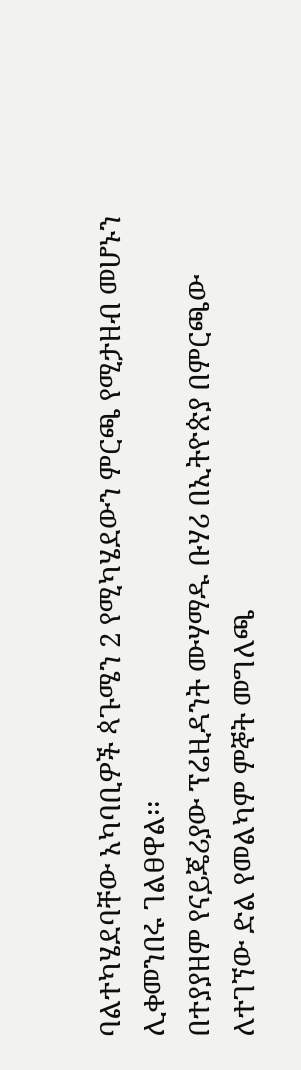ባልተካሄደባቸው አካባቢዎች ጳጉሜን 2 የሚካሄደውን ምርጫ የሚታዘብ መሆኑን ሊቀመንበሩ ገልፀዋል፡፡
በተያያዘም የናይጄሪያው ፕሬዚዳንት ሙሃማዱ ቡሃሪ በኢትዮጵያ በምርጫው ለተገኘው ድል የመልካም ምኞት መግለጫ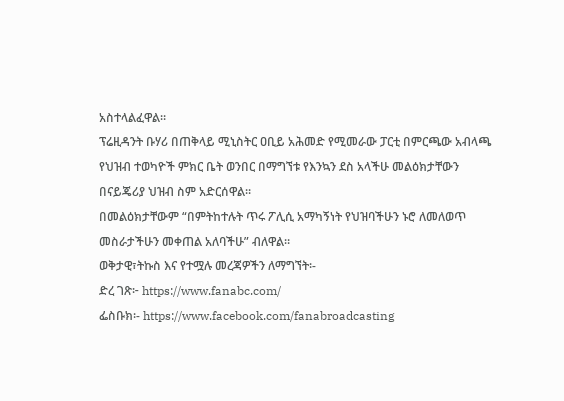አስተላልፈዋል።
ፕሬዚዳንት ቡሃሪ በጠቅላይ ሚኒስትር ዐቢይ አሕመድ የሚመራው ፓርቲ በምርጫው አብላጫ የህዝብ ተወካዮች ምክር ቤት ወንበር በማግኘቱ የእንኳን ደስ አላችሁ መልዕክታቸውን በናይጄሪያ ህዝብ ስም አድርሰዋል።
በመልዕክታቸውም “በምትከተሉት ጥሩ ፖሊሲ አማካኝነት የህዝባችሁን ኑሮ ለመለወጥ መስራታችሁን መቀጠል አለባችሁ” ብለዋል።
ወቅታዊ፣ትኩስ እና የተሟሉ መረጃዎችን ለማግኘት፡-
ድረ ገጽ፦ https://www.fanabc.com/
ፌስቡክ፡- https://www.facebook.com/fanabroadcasting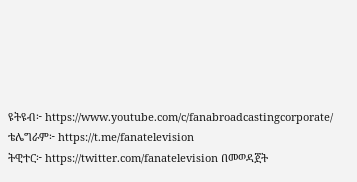ዩትዩብ፦ https://www.youtube.com/c/fanabroadcastingcorporate/
ቴሌግራም፦ https://t.me/fanatelevision
ትዊተር፦ https://twitter.com/fanatelevision በመወዳጀት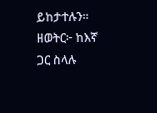ይከታተሉን፡፡
ዘወትር፦ ከእኛ ጋር ስላሉ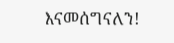እናመሰግናለን!